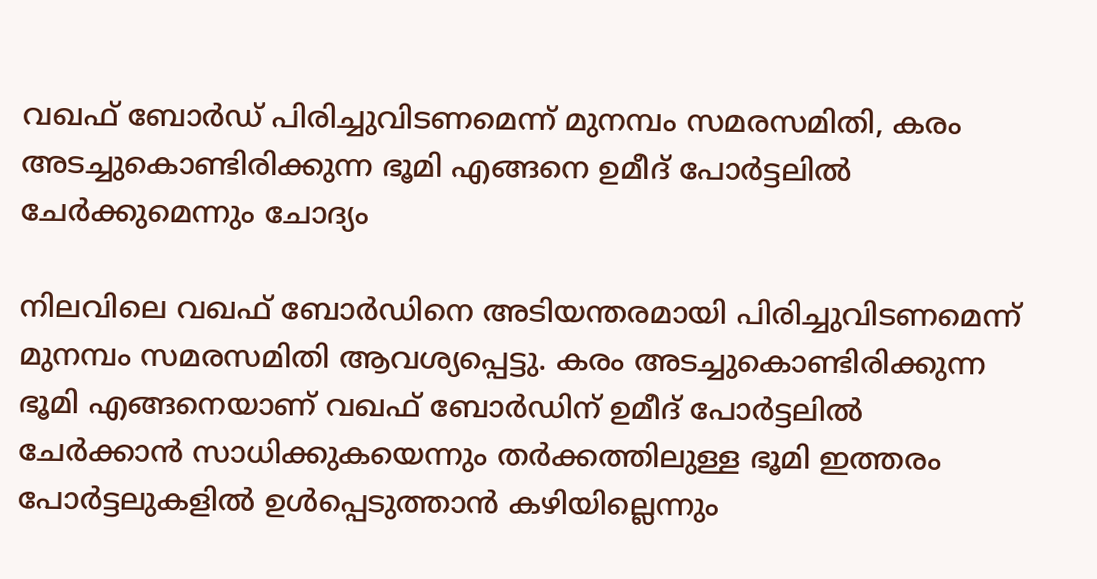വഖഫ് ബോർഡ് പിരിച്ചുവിടണമെന്ന് മുനമ്പം സമരസമിതി, കരം അടച്ചുകൊണ്ടിരിക്കുന്ന ഭൂമി എങ്ങനെ ഉമീദ് പോർട്ടലിൽ ചേർക്കുമെന്നും ചോദ്യം

നിലവിലെ വഖഫ് ബോർഡിനെ അടിയന്തരമായി പിരിച്ചുവിടണമെന്ന് മുനമ്പം സമരസമിതി ആവശ്യപ്പെട്ടു. കരം അടച്ചുകൊണ്ടിരിക്കുന്ന ഭൂമി എങ്ങനെയാണ് വഖഫ് ബോർഡിന് ഉമീദ് പോർട്ടലിൽ ചേർക്കാൻ സാധിക്കുകയെന്നും തർക്കത്തിലുള്ള ഭൂമി ഇത്തരം പോർട്ടലുകളിൽ ഉൾപ്പെടുത്താൻ കഴിയില്ലെന്നും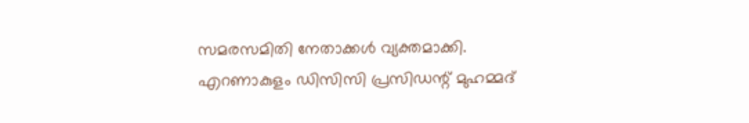സമരസമിതി നേതാക്കൾ വ്യക്തമാക്കി. എറണാകുളം ഡിസിസി പ്രസിഡന്റ് മുഹമ്മദ്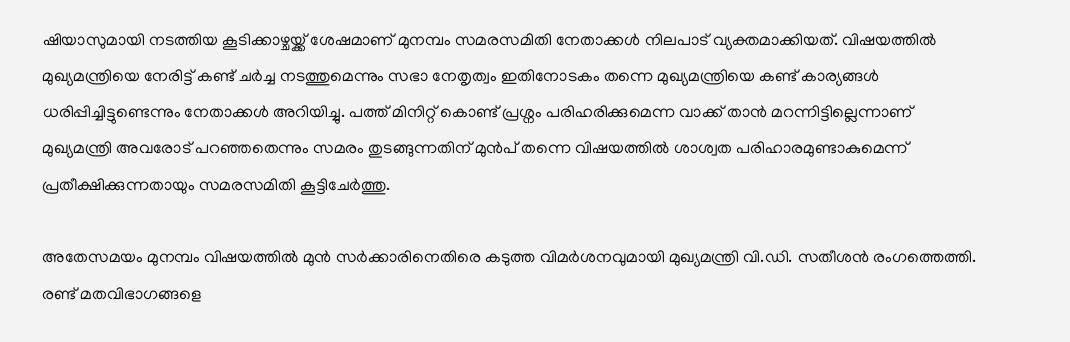ഷിയാസുമായി നടത്തിയ കൂടിക്കാഴ്ചയ്ക്ക് ശേഷമാണ് മുനമ്പം സമരസമിതി നേതാക്കൾ നിലപാട് വ്യക്തമാക്കിയത്. വിഷയത്തിൽ മുഖ്യമന്ത്രിയെ നേരിട്ട് കണ്ട് ചർച്ച നടത്തുമെന്നും സഭാ നേതൃത്വം ഇതിനോടകം തന്നെ മുഖ്യമന്ത്രിയെ കണ്ട് കാര്യങ്ങൾ ധരിപ്പിച്ചിട്ടുണ്ടെന്നും നേതാക്കൾ അറിയിച്ചു. പത്ത് മിനിറ്റ് കൊണ്ട് പ്രശ്നം പരിഹരിക്കുമെന്ന വാക്ക് താൻ മറന്നിട്ടില്ലെന്നാണ് മുഖ്യമന്ത്രി അവരോട് പറഞ്ഞതെന്നും സമരം തുടങ്ങുന്നതിന് മുൻപ് തന്നെ വിഷയത്തിൽ ശാശ്വത പരിഹാരമുണ്ടാകുമെന്ന് പ്രതീക്ഷിക്കുന്നതായും സമരസമിതി കൂട്ടിചേർത്തു.

അതേസമയം മുനമ്പം വിഷയത്തിൽ മുൻ സർക്കാരിനെതിരെ കടുത്ത വിമർശനവുമായി മുഖ്യമന്ത്രി വി.ഡി. സതീശൻ രംഗത്തെത്തി. രണ്ട് മതവിഭാഗങ്ങളെ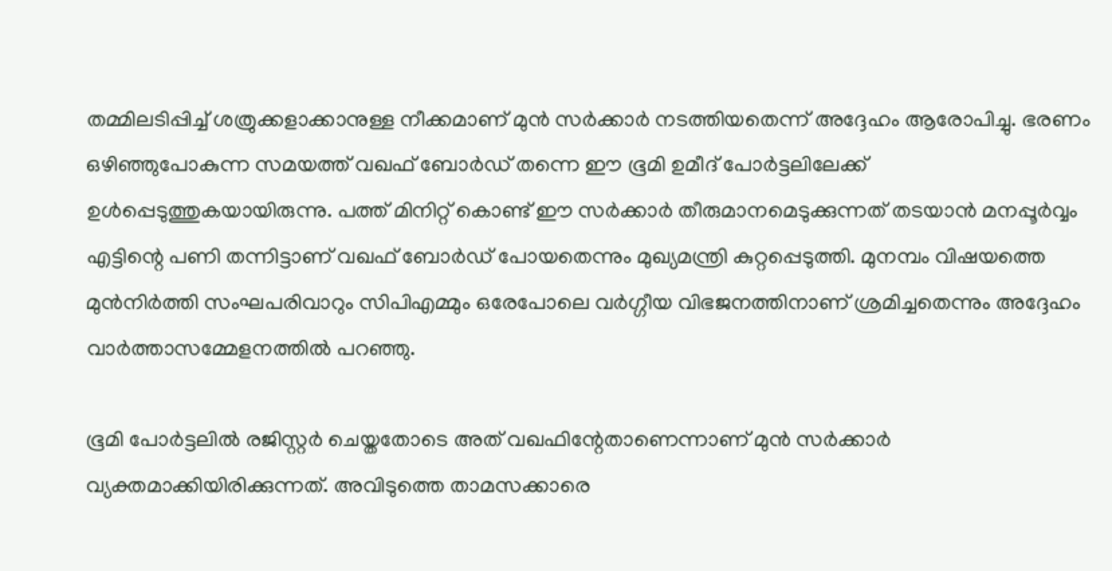തമ്മിലടിപ്പിച്ച് ശത്രുക്കളാക്കാനുള്ള നീക്കമാണ് മുൻ സർക്കാർ നടത്തിയതെന്ന് അദ്ദേഹം ആരോപിച്ചു. ഭരണം ഒഴിഞ്ഞുപോകുന്ന സമയത്ത് വഖഫ് ബോർഡ് തന്നെ ഈ ഭൂമി ഉമീദ് പോർട്ടലിലേക്ക് ഉൾപ്പെടുത്തുകയായിരുന്നു. പത്ത് മിനിറ്റ് കൊണ്ട് ഈ സർക്കാർ തീരുമാനമെടുക്കുന്നത് തടയാൻ മനപ്പൂർവ്വം എട്ടിന്റെ പണി തന്നിട്ടാണ് വഖഫ് ബോർഡ് പോയതെന്നും മുഖ്യമന്ത്രി കുറ്റപ്പെടുത്തി. മുനമ്പം വിഷയത്തെ മുൻനിർത്തി സംഘപരിവാറും സിപിഎമ്മും ഒരേപോലെ വർഗ്ഗീയ വിഭജനത്തിനാണ് ശ്രമിച്ചതെന്നും അദ്ദേഹം വാർത്താസമ്മേളനത്തിൽ പറഞ്ഞു.

ഭൂമി പോർട്ടലിൽ രജിസ്റ്റർ ചെയ്തതോടെ അത് വഖഫിന്റേതാണെന്നാണ് മുൻ സർക്കാർ വ്യക്തമാക്കിയിരിക്കുന്നത്. അവിടുത്തെ താമസക്കാരെ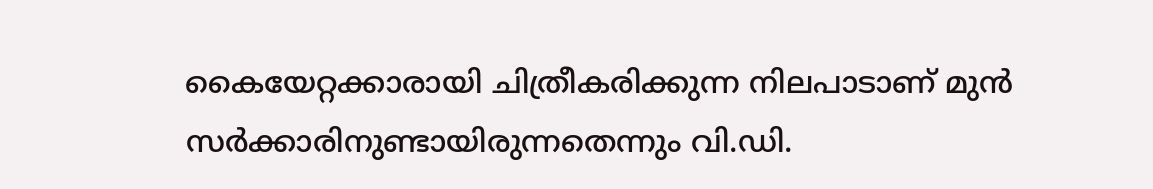കൈയേറ്റക്കാരായി ചിത്രീകരിക്കുന്ന നിലപാടാണ് മുൻ സർക്കാരിനുണ്ടായിരുന്നതെന്നും വി.ഡി.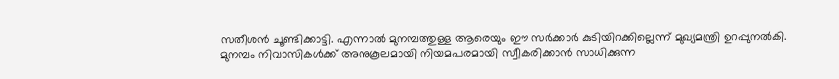സതീശൻ ചൂണ്ടിക്കാട്ടി. എന്നാൽ മുനമ്പത്തുള്ള ആരെയും ഈ സർക്കാർ കുടിയിറക്കില്ലെന്ന് മുഖ്യമന്ത്രി ഉറപ്പുനൽകി. മുനമ്പം നിവാസികൾക്ക് അനുകൂലമായി നിയമപരമായി സ്വീകരിക്കാൻ സാധിക്കുന്ന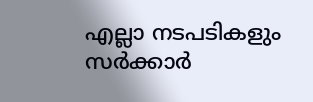എല്ലാ നടപടികളും സർക്കാർ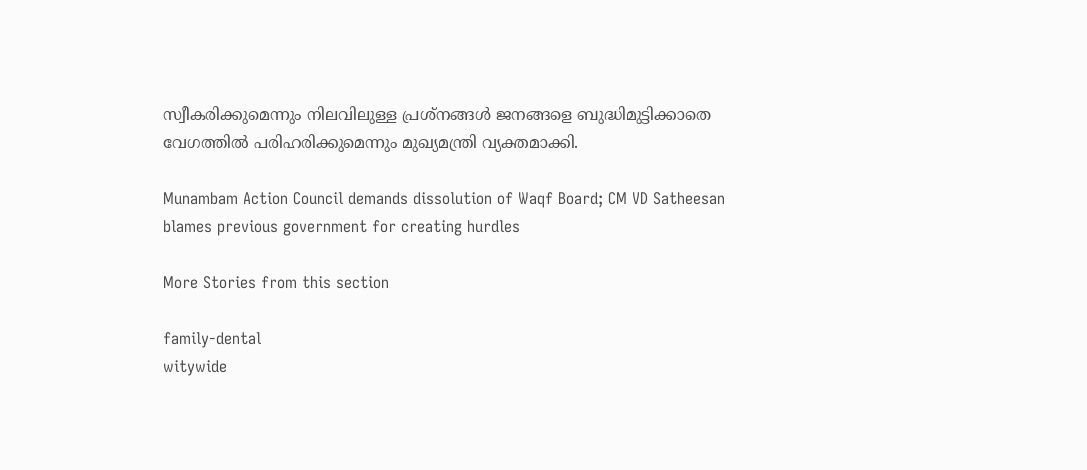സ്വീകരിക്കുമെന്നും നിലവിലുള്ള പ്രശ്നങ്ങൾ ജനങ്ങളെ ബുദ്ധിമുട്ടിക്കാതെ വേഗത്തിൽ പരിഹരിക്കുമെന്നും മുഖ്യമന്ത്രി വ്യക്തമാക്കി.

Munambam Action Council demands dissolution of Waqf Board; CM VD Satheesan blames previous government for creating hurdles

More Stories from this section

family-dental
witywide